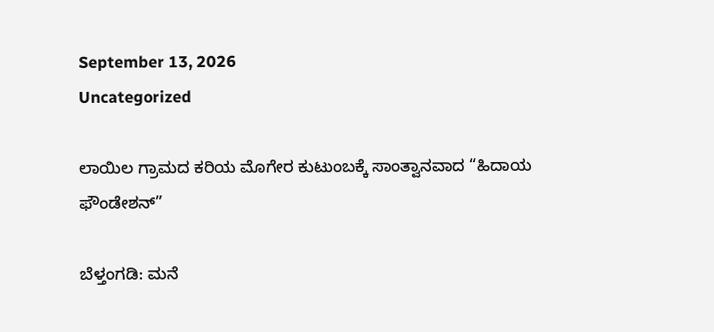September 13, 2026
Uncategorized

ಲಾಯಿಲ ಗ್ರಾಮದ ಕರಿಯ ಮೊಗೇರ ಕುಟುಂಬಕ್ಕೆ ಸಾಂತ್ವಾನವಾದ “ಹಿದಾಯ ಫೌಂಡೇಶನ್”

ಬೆಳ್ತಂಗಡಿ: ಮನೆ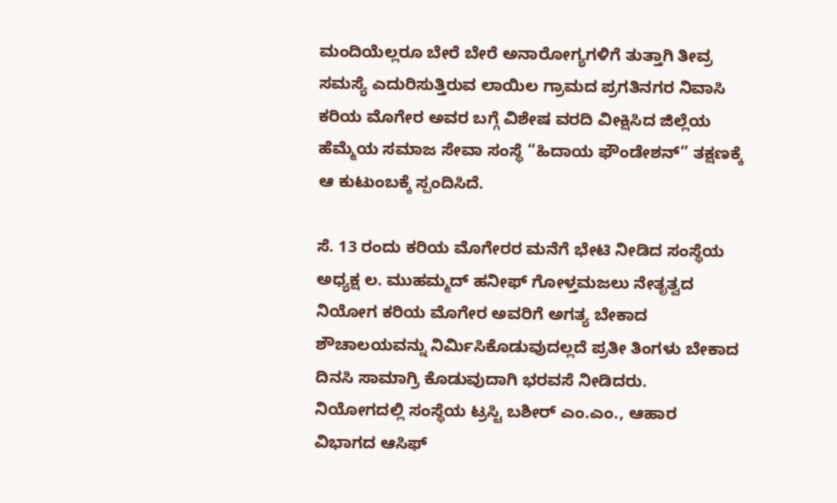ಮಂದಿಯೆಲ್ಲರೂ ಬೇರೆ ಬೇರೆ ಅನಾರೋಗ್ಯಗಳಿಗೆ ತುತ್ತಾಗಿ ತೀವ್ರ ಸಮಸ್ಯೆ ಎದುರಿಸುತ್ತಿರುವ ಲಾಯಿಲ ಗ್ರಾಮದ ಪ್ರಗತಿನಗರ ನಿವಾಸಿ ಕರಿಯ ಮೊಗೇರ ಅವರ ಬಗ್ಗೆ ವಿಶೇಷ ವರದಿ ವೀಕ್ಷಿಸಿದ ಜಿಲ್ಲೆಯ ಹೆಮ್ಮೆಯ ಸಮಾಜ ಸೇವಾ ಸಂಸ್ಥೆ “ಹಿದಾಯ ಫೌಂಡೇಶನ್” ತಕ್ಷಣಕ್ಕೆ ಆ ಕುಟುಂಬಕ್ಕೆ ಸ್ಪಂದಿಸಿದೆ.

ಸೆ. 13 ರಂದು ಕರಿಯ ಮೊಗೇರರ ಮನೆಗೆ ಭೇಟಿ ನೀಡಿದ ಸಂಸ್ಥೆಯ
ಅಧ್ಯಕ್ಷ ಲ. ಮುಹಮ್ಮದ್ ಹನೀಫ್ ಗೋಳ್ತಮಜಲು ನೇತೃತ್ವದ ನಿಯೋಗ ಕರಿಯ ಮೊಗೇರ ಅವರಿಗೆ ಅಗತ್ಯ ಬೇಕಾದ ಶೌಚಾಲಯವನ್ನು ನಿರ್ಮಿಸಿಕೊಡುವುದಲ್ಲದೆ ಪ್ರತೀ ತಿಂಗಳು ಬೇಕಾದ ದಿನಸಿ ಸಾಮಾಗ್ರಿ ಕೊಡುವುದಾಗಿ ಭರವಸೆ ನೀಡಿದರು.
ನಿಯೋಗದಲ್ಲಿ ಸಂಸ್ಥೆಯ ಟ್ರಸ್ಟಿ ಬಶೀರ್ ಎಂ.ಎಂ., ಆಹಾರ ವಿಭಾಗದ ಆಸಿಫ್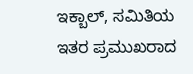ಇಕ್ಬಾಲ್, ಸಮಿತಿಯ ಇತರ ಪ್ರಮುಖರಾದ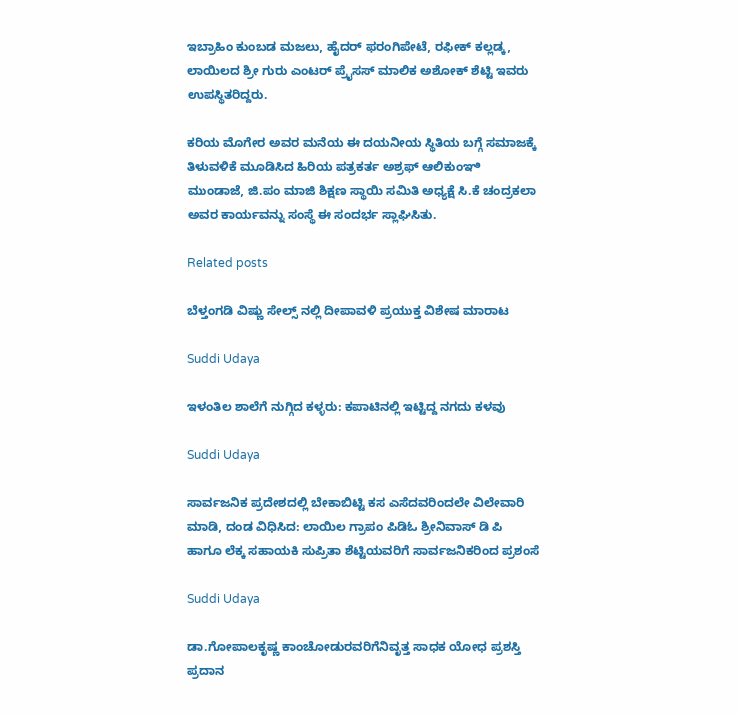ಇಬ್ರಾಹಿಂ ಕುಂಬಡ ಮಜಲು, ಹೈದರ್ ಫರಂಗಿಪೇಟೆ, ರಫೀಕ್ ಕಲ್ಲಡ್ಕ, ಲಾಯಿಲದ ಶ್ರೀ ಗುರು ಎಂಟರ್ ಪ್ರೈಸಸ್ ಮಾಲಿಕ ಅಶೋಕ್ ಶೆಟ್ಟಿ ಇವರು ಉಪಸ್ಥಿತರಿದ್ದರು.

ಕರಿಯ ಮೊಗೇರ ಅವರ ಮನೆಯ ಈ ದಯನೀಯ ಸ್ಥಿತಿಯ ಬಗ್ಗೆ ಸಮಾಜಕ್ಕೆ ತಿಳುವಳಿಕೆ ಮೂಡಿಸಿದ ಹಿರಿಯ ಪತ್ರಕರ್ತ ಅಶ್ರಫ್ ಆಲಿಕುಂಞಿ ಮುಂಡಾಜೆ, ಜಿ.ಪಂ ಮಾಜಿ ಶಿಕ್ಷಣ ಸ್ಥಾಯಿ ಸಮಿತಿ ಅಧ್ಯಕ್ಷೆ ಸಿ.ಕೆ ಚಂದ್ರಕಲಾ ಅವರ ಕಾರ್ಯವನ್ನು ಸಂಸ್ಥೆ ಈ ಸಂದರ್ಭ ಸ್ಲಾಘಿಸಿತು.

Related posts

ಬೆಳ್ತಂಗಡಿ ವಿಷ್ಣು ಸೇಲ್ಸ್ ನಲ್ಲಿ ದೀಪಾವಳಿ ಪ್ರಯುಕ್ತ ವಿಶೇಷ ಮಾರಾಟ

Suddi Udaya

ಇಳಂತಿಲ ಶಾಲೆಗೆ ನುಗ್ಗಿದ ಕಳ್ಳರು: ಕಪಾಟಿನಲ್ಲಿ ಇಟ್ಟಿದ್ದ ನಗದು ಕಳವು

Suddi Udaya

ಸಾರ್ವಜನಿಕ ಪ್ರದೇಶದಲ್ಲಿ ಬೇಕಾಬಿಟ್ಟಿ ಕಸ ಎಸೆದವರಿಂದಲೇ ವಿಲೇವಾರಿ ಮಾಡಿ, ದಂಡ ವಿಧಿಸಿದ: ಲಾಯಿಲ ಗ್ರಾ‌ಪಂ ಪಿಡಿಓ ಶ್ರೀನಿವಾಸ್ ಡಿ ಪಿ ಹಾಗೂ ಲೆಕ್ಕ ಸಹಾಯಕಿ ಸುಪ್ರಿತಾ ಶೆಟ್ಟಿಯವರಿಗೆ ಸಾರ್ವಜನಿಕರಿಂದ ಪ್ರಶಂಸೆ

Suddi Udaya

ಡಾ.ಗೋಪಾಲಕೃಷ್ಣ ಕಾಂಚೋಡುರವರಿಗೆನಿವೃತ್ತ ಸಾಧಕ ಯೋಧ ಪ್ರಶಸ್ತಿ ಪ್ರದಾನ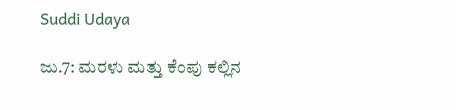Suddi Udaya

ಜು.7: ಮರಳು ಮತ್ತು ಕೆಂಪು ಕಲ್ಲಿನ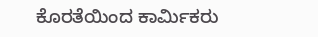ಕೊರತೆಯಿಂದ ಕಾರ್ಮಿಕರು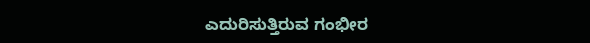ಎದುರಿಸುತ್ತಿರುವ ಗಂಭೀರ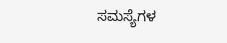ಸಮಸ್ಯೆಗಳ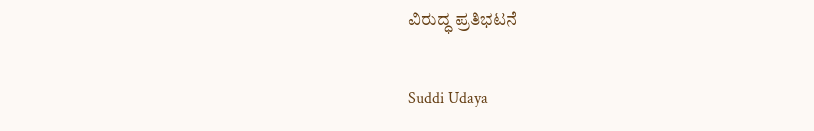ವಿರುದ್ಧ ಪ್ರತಿಭಟನೆ

Suddi Udaya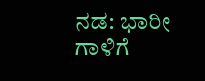ನಡ: ಭಾರೀ ಗಾಳಿಗೆ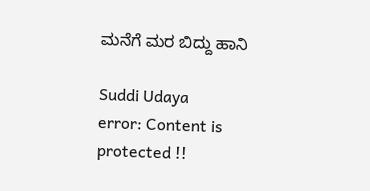ಮನೆಗೆ ಮರ ಬಿದ್ದು ಹಾನಿ

Suddi Udaya
error: Content is protected !!